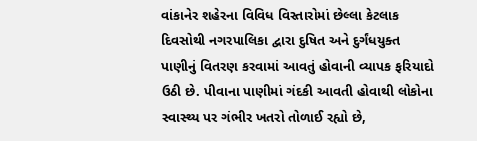વાંકાનેર શહેરના વિવિધ વિસ્તારોમાં છેલ્લા કેટલાક દિવસોથી નગરપાલિકા દ્વારા દુષિત અને દુર્ગંધયુક્ત પાણીનું વિતરણ કરવામાં આવતું હોવાની વ્યાપક ફરિયાદો ઉઠી છે. પીવાના પાણીમાં ગંદકી આવતી હોવાથી લોકોના સ્વાસ્થ્ય પર ગંભીર ખતરો તોળાઈ રહ્યો છે,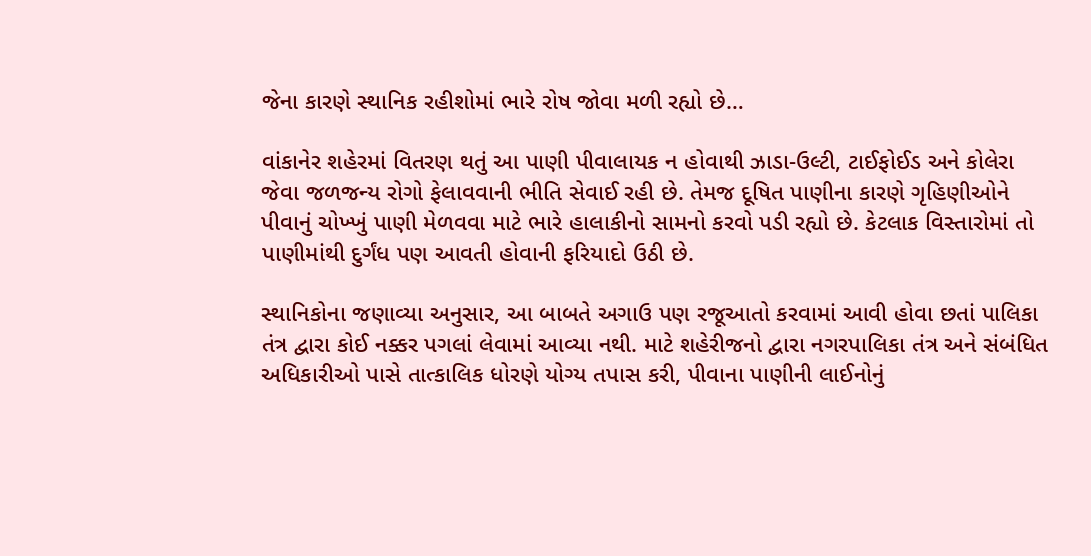જેના કારણે સ્થાનિક રહીશોમાં ભારે રોષ જોવા મળી રહ્યો છે…

વાંકાનેર શહેરમાં વિતરણ થતું આ પાણી પીવાલાયક ન હોવાથી ઝાડા-ઉલ્ટી, ટાઈફોઈડ અને કોલેરા જેવા જળજન્ય રોગો ફેલાવવાની ભીતિ સેવાઈ રહી છે. તેમજ દૂષિત પાણીના કારણે ગૃહિણીઓને પીવાનું ચોખ્ખું પાણી મેળવવા માટે ભારે હાલાકીનો સામનો કરવો પડી રહ્યો છે. કેટલાક વિસ્તારોમાં તો પાણીમાંથી દુર્ગંધ પણ આવતી હોવાની ફરિયાદો ઉઠી છે.

સ્થાનિકોના જણાવ્યા અનુસાર, આ બાબતે અગાઉ પણ રજૂઆતો કરવામાં આવી હોવા છતાં પાલિકા તંત્ર દ્વારા કોઈ નક્કર પગલાં લેવામાં આવ્યા નથી. માટે શહેરીજનો દ્વારા નગરપાલિકા તંત્ર અને સંબંધિત અધિકારીઓ પાસે તાત્કાલિક ધોરણે યોગ્ય તપાસ કરી, પીવાના પાણીની લાઈનોનું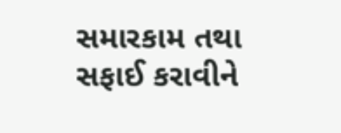સમારકામ તથા સફાઈ કરાવીને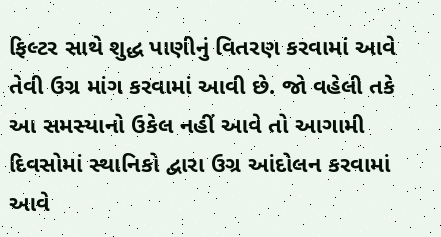ફિલ્ટર સાથે શુદ્ધ પાણીનું વિતરણ કરવામાં આવે તેવી ઉગ્ર માંગ કરવામાં આવી છે. જો વહેલી તકે આ સમસ્યાનો ઉકેલ નહીં આવે તો આગામી દિવસોમાં સ્થાનિકો દ્વારા ઉગ્ર આંદોલન કરવામાં આવે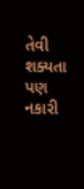તેવી શક્યતા પણ નકારી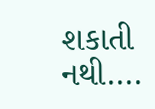શકાતી નથી….